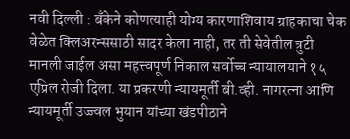नवी दिल्ली : बँकेने कोणत्याही योग्य कारणाशिवाय ग्राहकाचा चेक वेळेत क्लिअरन्ससाठी सादर केला नाही, तर ती सेवेतील त्रुटी मानली जाईल असा महत्त्वपूर्ण निकाल सर्वोच्च न्यायालयाने १५ एप्रिल रोजी दिला. या प्रकरणी न्यायमूर्ती बी.व्ही. नागरत्ना आणि न्यायमूर्ती उज्ज्वल भुयान यांच्या खंडपीठाने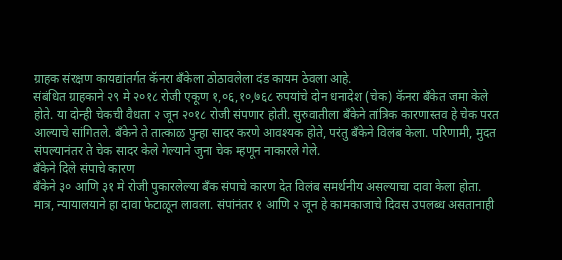ग्राहक संरक्षण कायद्यांतर्गत कॅनरा बँकेला ठोठावलेला दंड कायम ठेवला आहे.
संबंधित ग्राहकाने २९ मे २०१८ रोजी एकूण १,०६,१०,७६८ रुपयांचे दोन धनादेश (चेक) कॅनरा बँकेत जमा केले होते. या दोन्ही चेकची वैधता २ जून २०१८ रोजी संपणार होती. सुरुवातीला बँकेने तांत्रिक कारणास्तव हे चेक परत आल्याचे सांगितले. बँकेने ते तात्काळ पुन्हा सादर करणे आवश्यक होते, परंतु बँकेने विलंब केला. परिणामी, मुदत संपल्यानंतर ते चेक सादर केले गेल्याने जुना चेक म्हणून नाकारले गेले.
बँकेने दिले संपाचे कारण
बँकेने ३० आणि ३१ मे रोजी पुकारलेल्या बँक संपाचे कारण देत विलंब समर्थनीय असल्याचा दावा केला होता. मात्र, न्यायालयाने हा दावा फेटाळून लावला. संपांनंतर १ आणि २ जून हे कामकाजाचे दिवस उपलब्ध असतानाही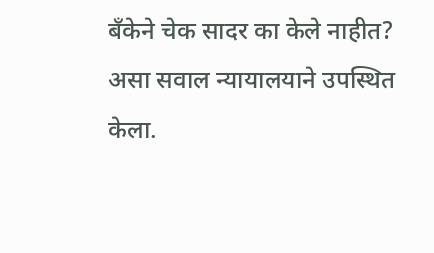बँकेने चेक सादर का केले नाहीत? असा सवाल न्यायालयाने उपस्थित केला.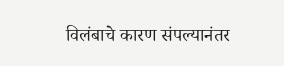विलंबाचे कारण संपल्यानंतर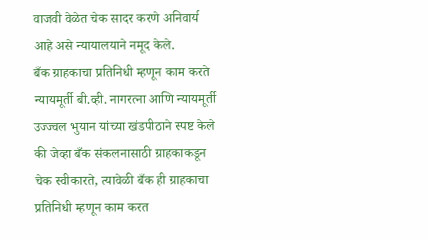वाजवी वेळेत चेक सादर करणे अनिवार्य आहे असे न्यायालयाने नमूद केले.
बँक ग्राहकाचा प्रतिनिधी म्हणून काम करते
न्यायमूर्ती बी.व्ही. नागरत्ना आणि न्यायमूर्ती उज्ज्वल भुयान यांच्या खंडपीठाने स्पष्ट केले की जेव्हा बँक संकलनासाठी ग्राहकाकडून चेक स्वीकारते, त्यावेळी बँक ही ग्राहकाचा प्रतिनिधी म्हणून काम करत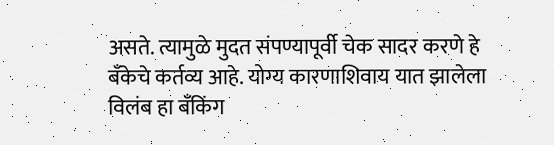असते. त्यामुळे मुदत संपण्यापूर्वी चेक सादर करणे हे बँकेचे कर्तव्य आहे. योग्य कारणाशिवाय यात झालेला विलंब हा बँकिंग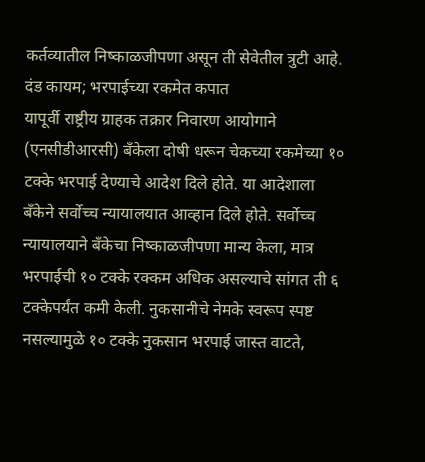कर्तव्यातील निष्काळजीपणा असून ती सेवेतील त्रुटी आहे.
दंड कायम; भरपाईच्या रकमेत कपात
यापूर्वी राष्ट्रीय ग्राहक तक्रार निवारण आयोगाने (एनसीडीआरसी) बँकेला दोषी धरून चेकच्या रकमेच्या १० टक्के भरपाई देण्याचे आदेश दिले होते. या आदेशाला बँकेने सर्वोच्च न्यायालयात आव्हान दिले होते. सर्वोच्च न्यायालयाने बँकेचा निष्काळजीपणा मान्य केला, मात्र भरपाईची १० टक्के रक्कम अधिक असल्याचे सांगत ती ६ टक्केपर्यंत कमी केली. नुकसानीचे नेमके स्वरूप स्पष्ट नसल्यामुळे १० टक्के नुकसान भरपाई जास्त वाटते,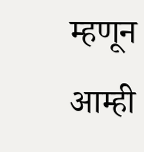म्हणून आम्ही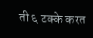ती ६ टक्के करत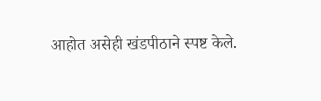आहोत असेही खंडपीठाने स्पष्ट केले.